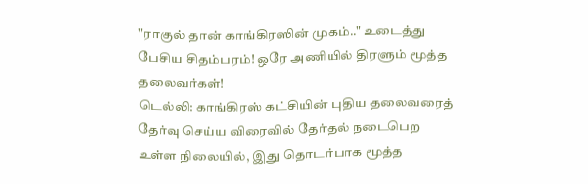"ராகுல் தான் காங்கிரஸின் முகம்.." உடைத்து பேசிய சிதம்பரம்! ஒரே அணியில் திரளும் மூத்த தலைவர்கள்!
டெல்லி: காங்கிரஸ் கட்சியின் புதிய தலைவரைத் தேர்வு செய்ய விரைவில் தேர்தல் நடைபெற உள்ள நிலையில், இது தொடர்பாக மூத்த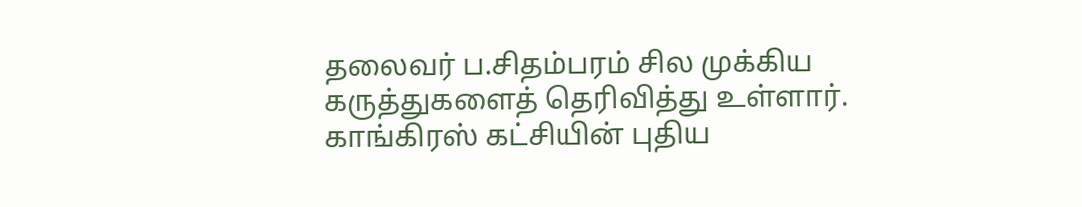தலைவர் ப.சிதம்பரம் சில முக்கிய கருத்துகளைத் தெரிவித்து உள்ளார்.
காங்கிரஸ் கட்சியின் புதிய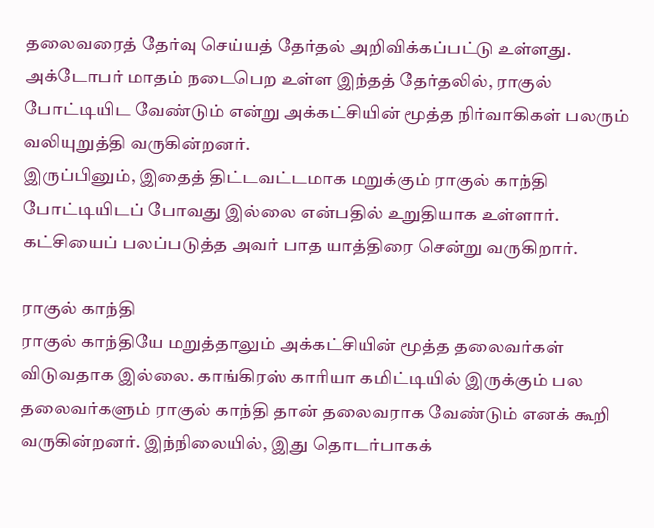தலைவரைத் தேர்வு செய்யத் தேர்தல் அறிவிக்கப்பட்டு உள்ளது. அக்டோபர் மாதம் நடைபெற உள்ள இந்தத் தேர்தலில், ராகுல் போட்டியிட வேண்டும் என்று அக்கட்சியின் மூத்த நிர்வாகிகள் பலரும் வலியுறுத்தி வருகின்றனர்.
இருப்பினும், இதைத் திட்டவட்டமாக மறுக்கும் ராகுல் காந்தி போட்டியிடப் போவது இல்லை என்பதில் உறுதியாக உள்ளார். கட்சியைப் பலப்படுத்த அவர் பாத யாத்திரை சென்று வருகிறார்.

ராகுல் காந்தி
ராகுல் காந்தியே மறுத்தாலும் அக்கட்சியின் மூத்த தலைவர்கள் விடுவதாக இல்லை. காங்கிரஸ் காரியா கமிட்டியில் இருக்கும் பல தலைவர்களும் ராகுல் காந்தி தான் தலைவராக வேண்டும் எனக் கூறி வருகின்றனர். இந்நிலையில், இது தொடர்பாகக்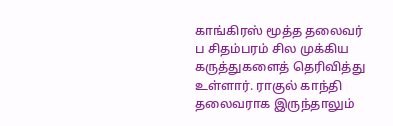காங்கிரஸ் மூத்த தலைவர் ப சிதம்பரம் சில முக்கிய கருத்துகளைத் தெரிவித்து உள்ளார். ராகுல் காந்தி தலைவராக இருந்தாலும்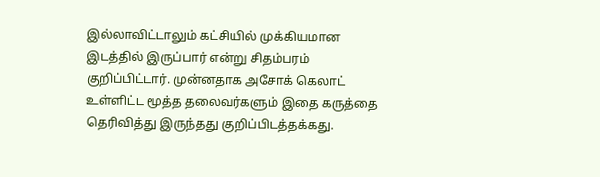இல்லாவிட்டாலும் கட்சியில் முக்கியமான இடத்தில் இருப்பார் என்று சிதம்பரம் குறிப்பிட்டார். முன்னதாக அசோக் கெலாட் உள்ளிட்ட மூத்த தலைவர்களும் இதை கருத்தை தெரிவித்து இருந்தது குறிப்பிடத்தக்கது.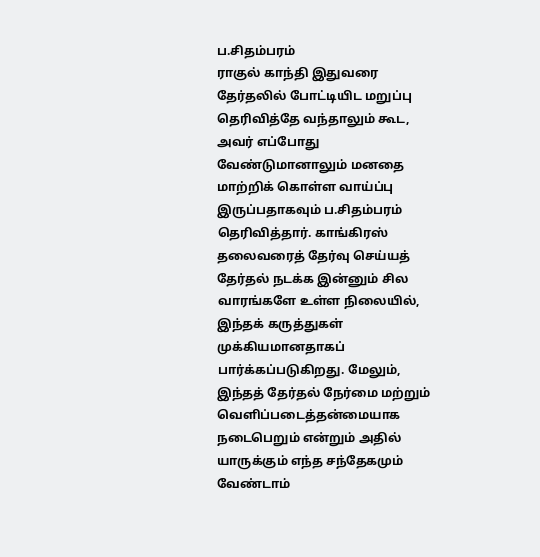ப.சிதம்பரம்
ராகுல் காந்தி இதுவரை தேர்தலில் போட்டியிட மறுப்பு தெரிவித்தே வந்தாலும் கூட, அவர் எப்போது வேண்டுமானாலும் மனதை மாற்றிக் கொள்ள வாய்ப்பு இருப்பதாகவும் ப.சிதம்பரம் தெரிவித்தார். காங்கிரஸ் தலைவரைத் தேர்வு செய்யத் தேர்தல் நடக்க இன்னும் சில வாரங்களே உள்ள நிலையில், இந்தக் கருத்துகள் முக்கியமானதாகப் பார்க்கப்படுகிறது. மேலும், இந்தத் தேர்தல் நேர்மை மற்றும் வெளிப்படைத்தன்மையாக நடைபெறும் என்றும் அதில் யாருக்கும் எந்த சந்தேகமும் வேண்டாம்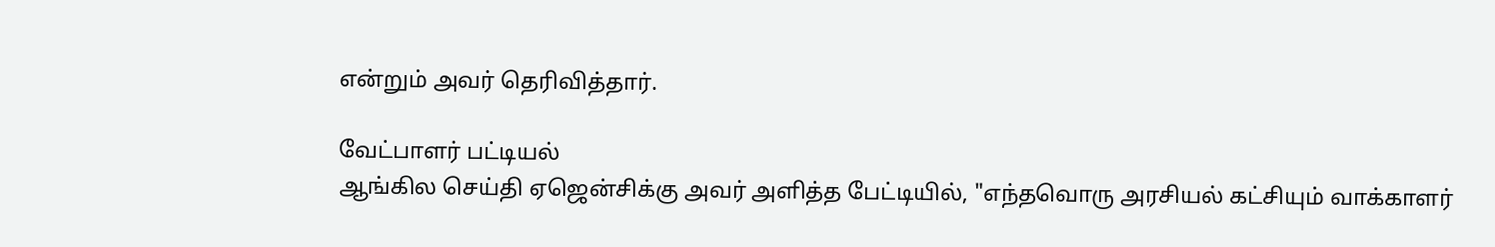என்றும் அவர் தெரிவித்தார்.

வேட்பாளர் பட்டியல்
ஆங்கில செய்தி ஏஜென்சிக்கு அவர் அளித்த பேட்டியில், "எந்தவொரு அரசியல் கட்சியும் வாக்காளர்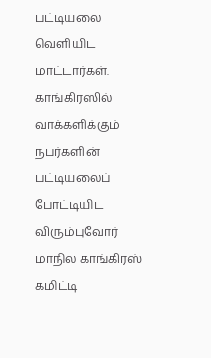பட்டியலை வெளியிட மாட்டார்கள். காங்கிரஸில் வாக்களிக்கும் நபர்களின் பட்டியலைப் போட்டியிட விரும்புவோர் மாநில காங்கிரஸ் கமிட்டி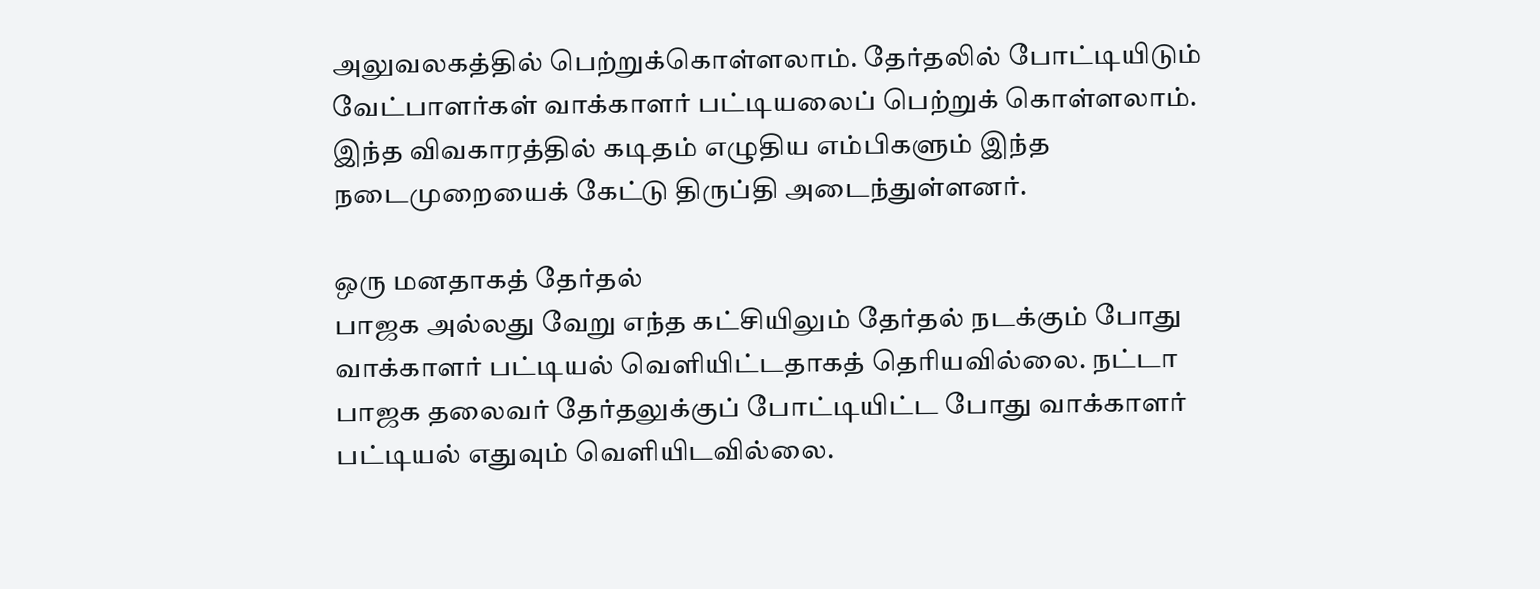அலுவலகத்தில் பெற்றுக்கொள்ளலாம். தேர்தலில் போட்டியிடும் வேட்பாளர்கள் வாக்காளர் பட்டியலைப் பெற்றுக் கொள்ளலாம். இந்த விவகாரத்தில் கடிதம் எழுதிய எம்பிகளும் இந்த நடைமுறையைக் கேட்டு திருப்தி அடைந்துள்ளனர்.

ஒரு மனதாகத் தேர்தல்
பாஜக அல்லது வேறு எந்த கட்சியிலும் தேர்தல் நடக்கும் போது வாக்காளர் பட்டியல் வெளியிட்டதாகத் தெரியவில்லை. நட்டா பாஜக தலைவர் தேர்தலுக்குப் போட்டியிட்ட போது வாக்காளர் பட்டியல் எதுவும் வெளியிடவில்லை.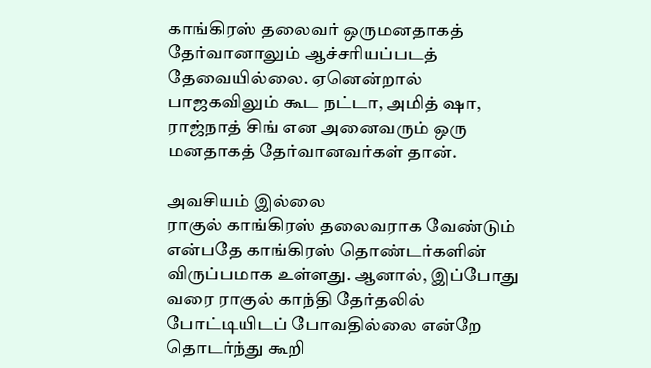காங்கிரஸ் தலைவர் ஒருமனதாகத் தேர்வானாலும் ஆச்சரியப்படத் தேவையில்லை. ஏனென்றால் பாஜகவிலும் கூட நட்டா, அமித் ஷா, ராஜ்நாத் சிங் என அனைவரும் ஒரு மனதாகத் தேர்வானவர்கள் தான்.

அவசியம் இல்லை
ராகுல் காங்கிரஸ் தலைவராக வேண்டும் என்பதே காங்கிரஸ் தொண்டர்களின் விருப்பமாக உள்ளது. ஆனால், இப்போது வரை ராகுல் காந்தி தேர்தலில் போட்டியிடப் போவதில்லை என்றே தொடர்ந்து கூறி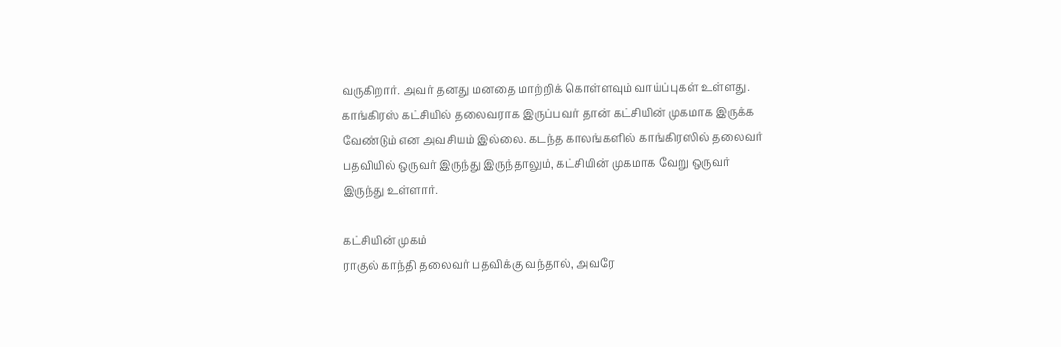வருகிறார். அவர் தனது மனதை மாற்றிக் கொள்ளவும் வாய்ப்புகள் உள்ளது. காங்கிரஸ் கட்சியில் தலைவராக இருப்பவர் தான் கட்சியின் முகமாக இருக்க வேண்டும் என அவசியம் இல்லை. கடந்த காலங்களில் காங்கிரஸில் தலைவர் பதவியில் ஒருவர் இருந்து இருந்தாலும், கட்சியின் முகமாக வேறு ஒருவர் இருந்து உள்ளார்.

கட்சியின் முகம்
ராகுல் காந்தி தலைவர் பதவிக்கு வந்தால், அவரே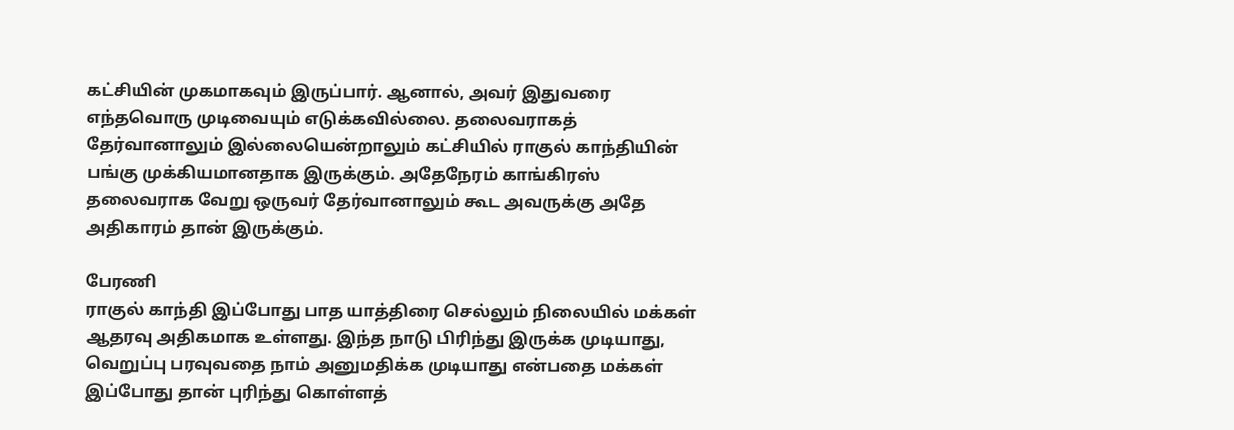கட்சியின் முகமாகவும் இருப்பார். ஆனால், அவர் இதுவரை எந்தவொரு முடிவையும் எடுக்கவில்லை. தலைவராகத் தேர்வானாலும் இல்லையென்றாலும் கட்சியில் ராகுல் காந்தியின் பங்கு முக்கியமானதாக இருக்கும். அதேநேரம் காங்கிரஸ் தலைவராக வேறு ஒருவர் தேர்வானாலும் கூட அவருக்கு அதே அதிகாரம் தான் இருக்கும்.

பேரணி
ராகுல் காந்தி இப்போது பாத யாத்திரை செல்லும் நிலையில் மக்கள் ஆதரவு அதிகமாக உள்ளது. இந்த நாடு பிரிந்து இருக்க முடியாது, வெறுப்பு பரவுவதை நாம் அனுமதிக்க முடியாது என்பதை மக்கள் இப்போது தான் புரிந்து கொள்ளத்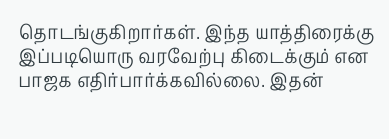தொடங்குகிறார்கள். இந்த யாத்திரைக்கு இப்படியொரு வரவேற்பு கிடைக்கும் என பாஜக எதிர்பார்க்கவில்லை. இதன்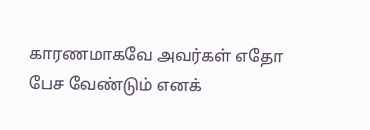காரணமாகவே அவர்கள் எதோ பேச வேண்டும் எனக்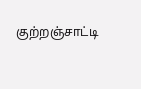குற்றஞ்சாட்டி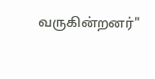வருகின்றனர்"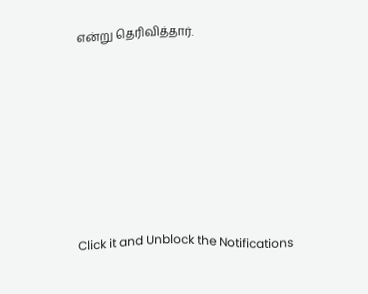என்று தெரிவித்தார்.












Click it and Unblock the Notifications